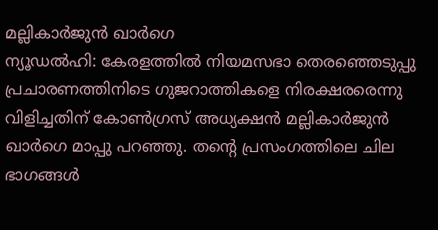മല്ലികാർജുൻ ഖാർഗെ
ന്യൂഡൽഹി: കേരളത്തിൽ നിയമസഭാ തെരഞ്ഞെടുപ്പു പ്രചാരണത്തിനിടെ ഗുജറാത്തികളെ നിരക്ഷരരെന്നു വിളിച്ചതിന് കോൺഗ്രസ് അധ്യക്ഷൻ മല്ലികാർജുൻ ഖാർഗെ മാപ്പു പറഞ്ഞു. തന്റെ പ്രസംഗത്തിലെ ചില ഭാഗങ്ങൾ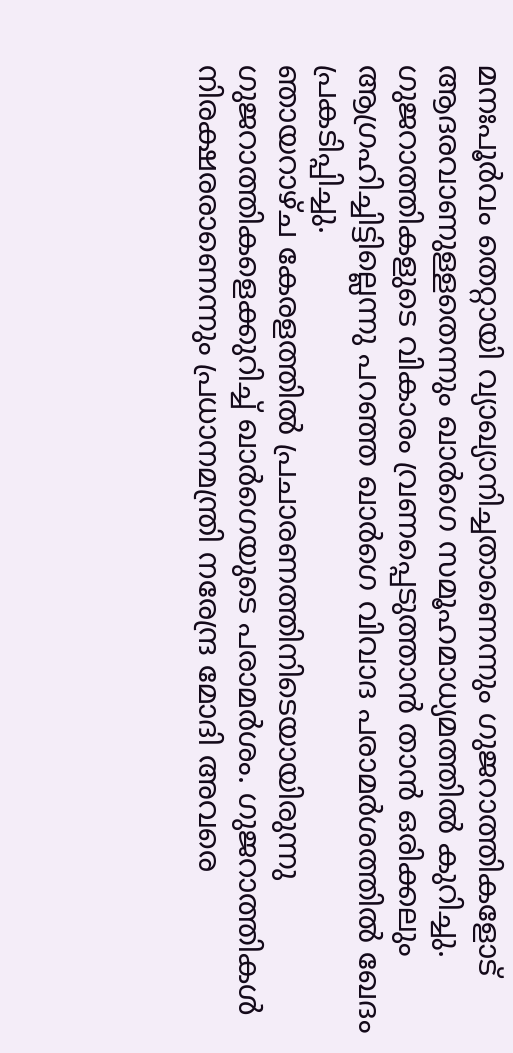മനഃപൂർവം തെറ്റായി വ്യാഖ്യാനിച്ചതാണെന്നും ഗുജറാത്തികളോട് ആദരവാണുള്ളതെന്നും ഖാർഗെ സമൂഹമാധ്യമത്തിൽ കുറിച്ചു. ഗുജറാത്തികളുടെ വികാരം വ്രണപ്പെടുത്താൻ താൻ ഒരിക്കലും ആഗ്രഹിച്ചിട്ടില്ലെന്നു പറഞ്ഞ ഖാർഗെ വിവാദ പരാമർശത്തിൽ ഖേദം പ്രകടിപ്പിച്ചു.
ഞായറാഴ്ച കേരളത്തിൽ പ്രചാരണത്തിനിടെയായിരുന്നു ഗുജറാത്തികളെക്കുറിച്ച് ഖാർഗെയുടെ പരാമർശം. ഗുജറാത്തികൾ നിരക്ഷരരാണെന്നും പ്രധാനമന്ത്രി നരേന്ദ്ര മോദി അവരെ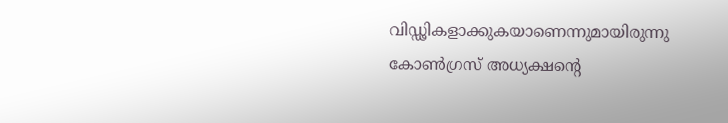വിഡ്ഢികളാക്കുകയാണെന്നുമായിരുന്നു കോൺഗ്രസ് അധ്യക്ഷന്റെ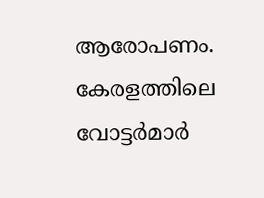ആരോപണം. കേരളത്തിലെ വോട്ടർമാർ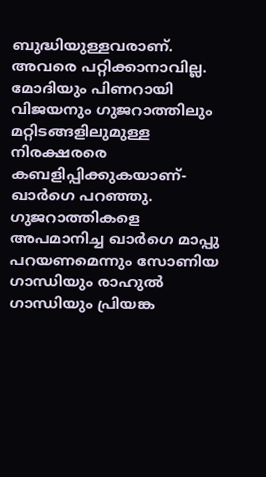ബുദ്ധിയുള്ളവരാണ്. അവരെ പറ്റിക്കാനാവില്ല.
മോദിയും പിണറായി വിജയനും ഗുജറാത്തിലും മറ്റിടങ്ങളിലുമുള്ള നിരക്ഷരരെ കബളിപ്പിക്കുകയാണ്- ഖാർഗെ പറഞ്ഞു. ഗുജറാത്തികളെ അപമാനിച്ച ഖാർഗെ മാപ്പു പറയണമെന്നും സോണിയ ഗാന്ധിയും രാഹുൽ ഗാന്ധിയും പ്രിയങ്ക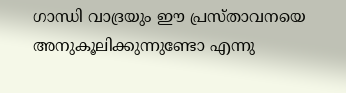ഗാന്ധി വാദ്രയും ഈ പ്രസ്താവനയെ അനുകൂലിക്കുന്നുണ്ടോ എന്നു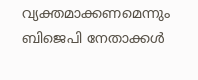വ്യക്തമാക്കണമെന്നും ബിജെപി നേതാക്കൾ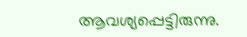ആവശ്യപ്പെട്ടിരുന്നു.